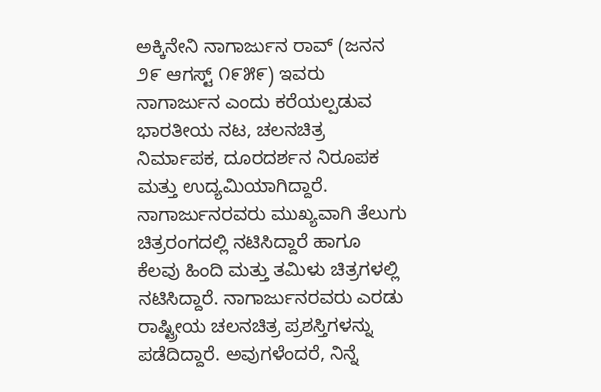ಅಕ್ಕಿನೇನಿ ನಾಗಾರ್ಜುನ ರಾವ್ (ಜನನ ೨೯ ಆಗಸ್ಟ್ ೧೯೫೯) ಇವರು ನಾಗಾರ್ಜುನ ಎಂದು ಕರೆಯಲ್ಪಡುವ ಭಾರತೀಯ ನಟ, ಚಲನಚಿತ್ರ ನಿರ್ಮಾಪಕ, ದೂರದರ್ಶನ ನಿರೂಪಕ ಮತ್ತು ಉದ್ಯಮಿಯಾಗಿದ್ದಾರೆ. ನಾಗಾರ್ಜುನರವರು ಮುಖ್ಯವಾಗಿ ತೆಲುಗು ಚಿತ್ರರಂಗದಲ್ಲಿ ನಟಿಸಿದ್ದಾರೆ ಹಾಗೂ ಕೆಲವು ಹಿಂದಿ ಮತ್ತು ತಮಿಳು ಚಿತ್ರಗಳಲ್ಲಿ ನಟಿಸಿದ್ದಾರೆ. ನಾಗಾರ್ಜುನರವರು ಎರಡು ರಾಷ್ಟ್ರೀಯ ಚಲನಚಿತ್ರ ಪ್ರಶಸ್ತಿಗಳನ್ನು ಪಡೆದಿದ್ದಾರೆ. ಅವುಗಳೆಂದರೆ, ನಿನ್ನೆ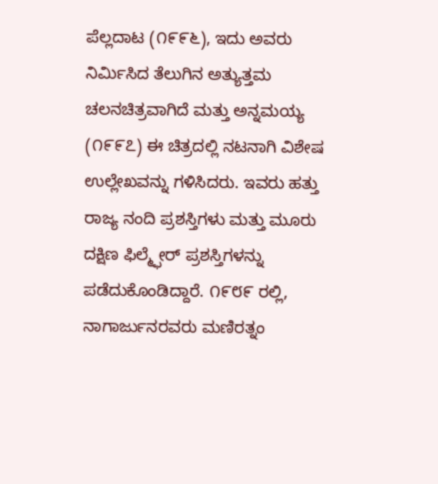ಪೆಲ್ಲದಾಟ (೧೯೯೬), ಇದು ಅವರು ನಿರ್ಮಿಸಿದ ತೆಲುಗಿನ ಅತ್ಯುತ್ತಮ ಚಲನಚಿತ್ರವಾಗಿದೆ ಮತ್ತು ಅನ್ನಮಯ್ಯ (೧೯೯೭) ಈ ಚಿತ್ರದಲ್ಲಿ ನಟನಾಗಿ ವಿಶೇಷ ಉಲ್ಲೇಖವನ್ನು ಗಳಿಸಿದರು. ಇವರು ಹತ್ತು ರಾಜ್ಯ ನಂದಿ ಪ್ರಶಸ್ತಿಗಳು ಮತ್ತು ಮೂರು ದಕ್ಷಿಣ ಫಿಲ್ಮ್ಫೇರ್ ಪ್ರಶಸ್ತಿಗಳನ್ನು ಪಡೆದುಕೊಂಡಿದ್ದಾರೆ. ೧೯೮೯ ರಲ್ಲಿ, ನಾಗಾರ್ಜುನರವರು ಮಣಿರತ್ನಂ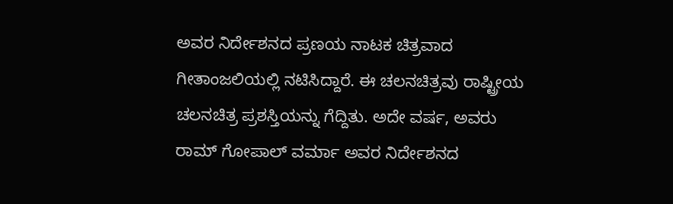ಅವರ ನಿರ್ದೇಶನದ ಪ್ರಣಯ ನಾಟಕ ಚಿತ್ರವಾದ ಗೀತಾಂಜಲಿಯಲ್ಲಿ ನಟಿಸಿದ್ದಾರೆ. ಈ ಚಲನಚಿತ್ರವು ರಾಷ್ಟ್ರೀಯ ಚಲನಚಿತ್ರ ಪ್ರಶಸ್ತಿಯನ್ನು ಗೆದ್ದಿತು. ಅದೇ ವರ್ಷ, ಅವರು ರಾಮ್ ಗೋಪಾಲ್ ವರ್ಮಾ ಅವರ ನಿರ್ದೇಶನದ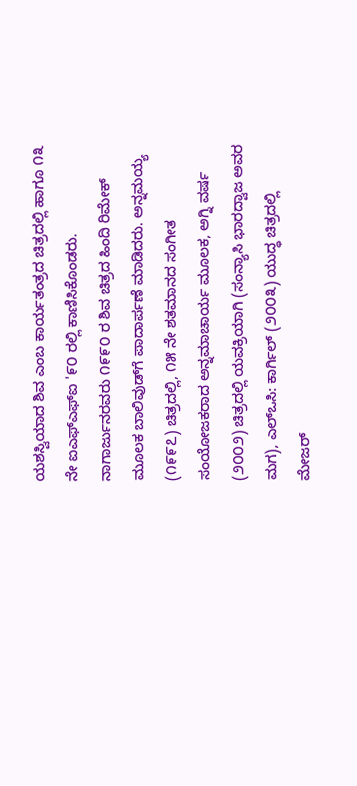ಯಶಸ್ವಿಯಾದ ಶಿವ ಎಂಬ ಕಾರ್ಯತಂತ್ರದ ಚಿತ್ರದಲ್ಲಿ ಹಾಗೂ ೧೩ ನೇ ಐಎಫ್ಎಫ್ಐ '೯೦ ರಲ್ಲಿ ಕಾಣಿಸಿಕೊಂಡರು. ನಾಗಾರ್ಜುನರವರು ೧೯೯೦ ರ ಶಿವ ಚಿತ್ರದ ಹಿಂದಿ ರಿಮೇಕ್ ಮೂಲಕ ಬಾಲಿವುಡ್‌ಗೆ ಪಾದಾರ್ಪಣೆ ಮಾಡಿದರು. ಅನ್ನಮಯ್ಯ (೧೯೯೭) ಚಿತ್ರದಲ್ಲಿ, ೧೫ ನೇ ಶತಮಾನದ ಸಂಗೀತ ಸಂಯೋಜಕರಾದ ಅನ್ನಮಾಚಾರ್ಯ ಮೂಲಕ, ಅಗ್ನಿ ವರ್ಷ (೨೦೦೨) ಚಿತ್ರದಲ್ಲಿ ಯವಕ್ರಿಯಾಗಿ (ಸಂನ್ಯಾಸಿ ಭಾರದ್ವಾಜ ಅವರ ಮಗ), ಎಲ್ಒಸಿ: ಕಾರ್ಗಿಲ್ (೨೦೦೩) ಯುದ್ಧ ಚಿತ್ರದಲ್ಲಿ ಮೇಜರ್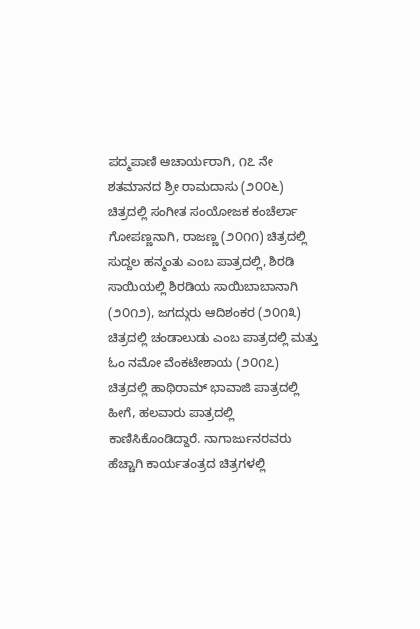ಪದ್ಮಪಾಣಿ ಆಚಾರ್ಯರಾಗಿ, ೧೭ ನೇ ಶತಮಾನದ ಶ್ರೀ ರಾಮದಾಸು (೨೦೦೬) ಚಿತ್ರದಲ್ಲಿ ಸಂಗೀತ ಸಂಯೋಜಕ ಕಂಚೆರ್ಲಾ ಗೋಪಣ್ಣನಾಗಿ, ರಾಜಣ್ಣ (೨೦೧೧) ಚಿತ್ರದಲ್ಲಿ ಸುದ್ದಲ ಹನ್ಮಂತು ಎಂಬ ಪಾತ್ರದಲ್ಲಿ, ಶಿರಡಿ ಸಾಯಿಯಲ್ಲಿ ಶಿರಡಿಯ ಸಾಯಿಬಾಬಾನಾಗಿ (೨೦೧೨), ಜಗದ್ಗುರು ಆದಿಶಂಕರ (೨೦೧೩) ಚಿತ್ರದಲ್ಲಿ ಚಂಡಾಲುಡು ಎಂಬ ಪಾತ್ರದಲ್ಲಿ ಮತ್ತು ಓಂ ನಮೋ ವೆಂಕಟೇಶಾಯ (೨೦೧೭) ಚಿತ್ರದಲ್ಲಿ ಹಾಥಿರಾಮ್ ಭಾವಾಜಿ ಪಾತ್ರದಲ್ಲಿ ಹೀಗೆ, ಹಲವಾರು ಪಾತ್ರದಲ್ಲಿ ಕಾಣಿಸಿಕೊಂಡಿದ್ದಾರೆ. ನಾಗಾರ್ಜುನರವರು ಹೆಚ್ಚಾಗಿ ಕಾರ್ಯತಂತ್ರದ ಚಿತ್ರಗಳಲ್ಲಿ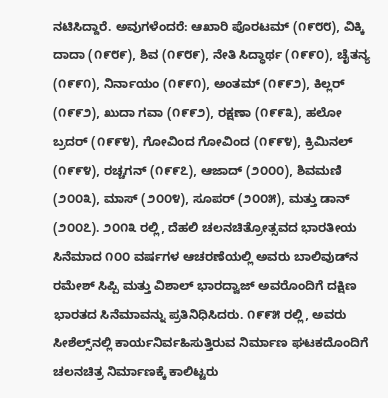ನಟಿಸಿದ್ದಾರೆ. ಅವುಗಳೆಂದರೆ: ಆಖಾರಿ ಪೊರಟಮ್ (೧೯೮೮), ವಿಕ್ಕಿ ದಾದಾ (೧೯೮೯), ಶಿವ (೧೯೮೯), ನೇತಿ ಸಿದ್ಧಾರ್ಥ (೧೯೯೦), ಚೈತನ್ಯ (೧೯೯೧), ನಿರ್ನಾಯಂ (೧೯೯೧), ಅಂತಮ್ (೧೯೯೨), ಕಿಲ್ಲರ್ (೧೯೯೨), ಖುದಾ ಗವಾ (೧೯೯೨), ರಕ್ಷಣಾ (೧೯೯೩), ಹಲೋ ಬ್ರದರ್ (೧೯೯೪), ಗೋವಿಂದ ಗೋವಿಂದ (೧೯೯೪), ಕ್ರಿಮಿನಲ್ (೧೯೯೪), ರಚ್ಚಗನ್ (೧೯೯೭), ಆಜಾದ್ (೨೦೦೦), ಶಿವಮಣಿ (೨೦೦೩), ಮಾಸ್ (೨೦೦೪), ಸೂಪರ್ (೨೦೦೫), ಮತ್ತು ಡಾನ್ (೨೦೦೭). ೨೦೧೩ ರಲ್ಲಿ, ದೆಹಲಿ ಚಲನಚಿತ್ರೋತ್ಸವದ ಭಾರತೀಯ ಸಿನೆಮಾದ ೧೦೦ ವರ್ಷಗಳ ಆಚರಣೆಯಲ್ಲಿ ಅವರು ಬಾಲಿವುಡ್‌ನ ರಮೇಶ್ ಸಿಪ್ಪಿ ಮತ್ತು ವಿಶಾಲ್ ಭಾರದ್ವಾಜ್ ಅವರೊಂದಿಗೆ ದಕ್ಷಿಣ ಭಾರತದ ಸಿನೆಮಾವನ್ನು ಪ್ರತಿನಿಧಿಸಿದರು. ೧೯೯೫ ರಲ್ಲಿ, ಅವರು ಸೀಶೆಲ್ಸ್‌ನಲ್ಲಿ ಕಾರ್ಯನಿರ್ವಹಿಸುತ್ತಿರುವ ನಿರ್ಮಾಣ ಘಟಕದೊಂದಿಗೆ ಚಲನಚಿತ್ರ ನಿರ್ಮಾಣಕ್ಕೆ ಕಾಲಿಟ್ಟರು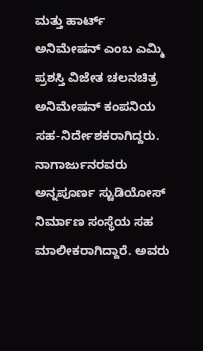ಮತ್ತು ಹಾರ್ಟ್ ಅನಿಮೇಷನ್ ಎಂಬ ಎಮ್ಮಿ ಪ್ರಶಸ್ತಿ ವಿಜೇತ ಚಲನಚಿತ್ರ ಅನಿಮೇಷನ್ ಕಂಪನಿಯ ಸಹ-ನಿರ್ದೇಶಕರಾಗಿದ್ದರು. ನಾಗಾರ್ಜುನರವರು ಅನ್ನಪೂರ್ಣ ಸ್ಟುಡಿಯೋಸ್ ನಿರ್ಮಾಣ ಸಂಸ್ಥೆಯ ಸಹ ಮಾಲೀಕರಾಗಿದ್ದಾರೆ. ಅವರು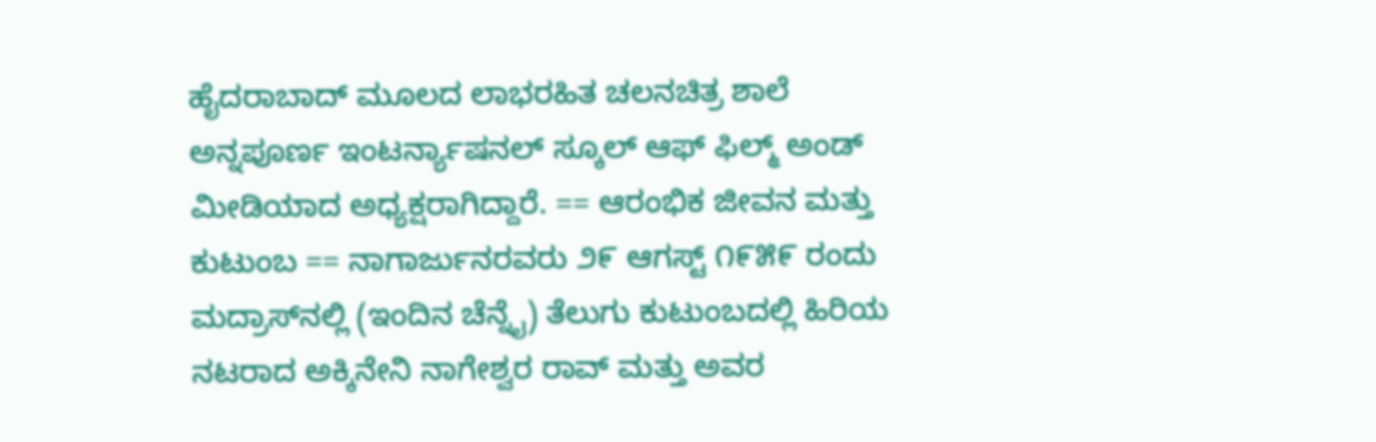ಹೈದರಾಬಾದ್ ಮೂಲದ ಲಾಭರಹಿತ ಚಲನಚಿತ್ರ ಶಾಲೆ ಅನ್ನಪೂರ್ಣ ಇಂಟರ್ನ್ಯಾಷನಲ್ ಸ್ಕೂಲ್ ಆಫ್ ಫಿಲ್ಮ್ ಅಂಡ್ ಮೀಡಿಯಾದ ಅಧ್ಯಕ್ಷರಾಗಿದ್ದಾರೆ. == ಆರಂಭಿಕ ಜೀವನ ಮತ್ತು ಕುಟುಂಬ == ನಾಗಾರ್ಜುನರವರು ೨೯ ಆಗಸ್ಟ್ ೧೯೫೯ ರಂದು ಮದ್ರಾಸ್‌ನಲ್ಲಿ (ಇಂದಿನ ಚೆನ್ನೈ) ತೆಲುಗು ಕುಟುಂಬದಲ್ಲಿ ಹಿರಿಯ ನಟರಾದ ಅಕ್ಕಿನೇನಿ ನಾಗೇಶ್ವರ ರಾವ್ ಮತ್ತು ಅವರ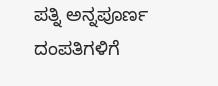ಪತ್ನಿ ಅನ್ನಪೂರ್ಣ ದಂಪತಿಗಳಿಗೆ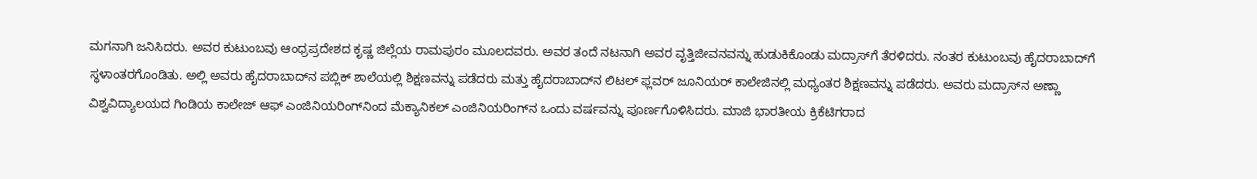ಮಗನಾಗಿ ಜನಿಸಿದರು. ಅವರ ಕುಟುಂಬವು ಆಂಧ್ರಪ್ರದೇಶದ ಕೃಷ್ಣ ಜಿಲ್ಲೆಯ ರಾಮಪುರಂ ಮೂಲದವರು. ಅವರ ತಂದೆ ನಟನಾಗಿ ಅವರ ವೃತ್ತಿಜೀವನವನ್ನು ಹುಡುಕಿಕೊಂಡು ಮದ್ರಾಸ್‌ಗೆ ತೆರಳಿದರು. ನಂತರ ಕುಟುಂಬವು ಹೈದರಾಬಾದ್‌ಗೆ ಸ್ಥಳಾಂತರಗೊಂಡಿತು. ಅಲ್ಲಿ ಅವರು ಹೈದರಾಬಾದ್‌ನ ಪಬ್ಲಿಕ್ ಶಾಲೆಯಲ್ಲಿ ಶಿಕ್ಷಣವನ್ನು ಪಡೆದರು ಮತ್ತು ಹೈದರಾಬಾದ್‌ನ ಲಿಟಲ್ ಫ್ಲವರ್ ಜೂನಿಯರ್ ಕಾಲೇಜಿನಲ್ಲಿ ಮಧ್ಯಂತರ ಶಿಕ್ಷಣವನ್ನು ಪಡೆದರು. ಅವರು ಮದ್ರಾಸ್‌ನ ಅಣ್ಣಾ ವಿಶ್ವವಿದ್ಯಾಲಯದ ಗಿಂಡಿಯ ಕಾಲೇಜ್ ಆಫ್ ಎಂಜಿನಿಯರಿಂಗ್‌ನಿಂದ ಮೆಕ್ಯಾನಿಕಲ್ ಎಂಜಿನಿಯರಿಂಗ್‌ನ ಒಂದು ವರ್ಷವನ್ನು ಪೂರ್ಣಗೊಳಿಸಿದರು. ಮಾಜಿ ಭಾರತೀಯ ಕ್ರಿಕೆಟಿಗರಾದ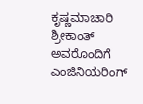ಕೃಷ್ಣಮಾಚಾರಿ ಶ್ರೀಕಾಂತ್ ಅವರೊಂದಿಗೆ ಎಂಜಿನಿಯರಿಂಗ್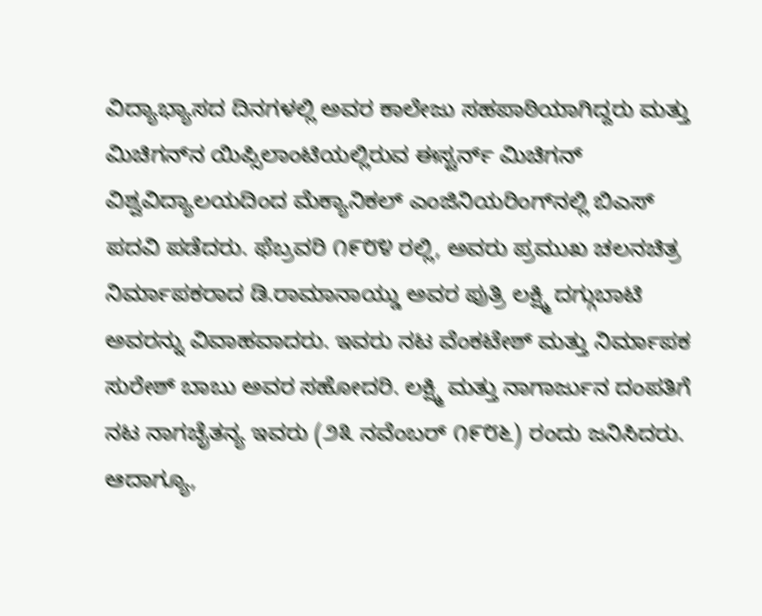ವಿದ್ಯಾಭ್ಯಾಸದ ದಿನಗಳಲ್ಲಿ ಅವರ ಕಾಲೇಜು ಸಹಪಾಠಿಯಾಗಿದ್ದರು ಮತ್ತು ಮಿಚಿಗನ್‌ನ ಯಿಪ್ಸಿಲಾಂಟಿಯಲ್ಲಿರುವ ಈಸ್ಟರ್ನ್ ಮಿಚಿಗನ್ ವಿಶ್ವವಿದ್ಯಾಲಯದಿಂದ ಮೆಕ್ಯಾನಿಕಲ್ ಎಂಜಿನಿಯರಿಂಗ್‌ನಲ್ಲಿ ಬಿಎಸ್ ಪದವಿ ಪಡೆದರು. ಫೆಬ್ರವರಿ ೧೯೮೪ ರಲ್ಲಿ, ಅವರು ಪ್ರಮುಖ ಚಲನಚಿತ್ರ ನಿರ್ಮಾಪಕರಾದ ಡಿ.ರಾಮಾನಾಯ್ಡು ಅವರ ಪುತ್ರಿ ಲಕ್ಷ್ಮಿ ದಗ್ಗುಬಾಟಿ ಅವರನ್ನು ವಿವಾಹವಾದರು. ಇವರು ನಟ ವೆಂಕಟೇಶ್ ಮತ್ತು ನಿರ್ಮಾಪಕ ಸುರೇಶ್ ಬಾಬು ಅವರ ಸಹೋದರಿ. ಲಕ್ಷ್ಮಿ ಮತ್ತು ನಾಗಾರ್ಜುನ ದಂಪತಿಗೆ ನಟ ನಾಗಚೈತನ್ಯ ಇವರು (೨೩ ನವೆಂಬರ್ ೧೯೮೬) ರಂದು ಜನಿಸಿದರು. ಆದಾಗ್ಯೂ,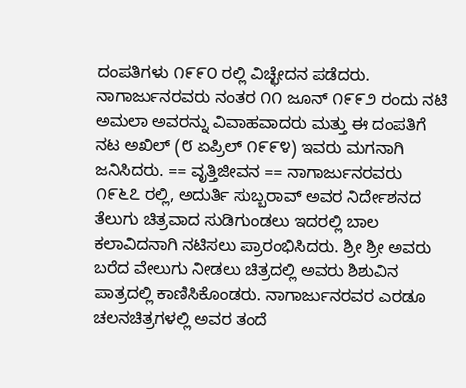ದಂಪತಿಗಳು ೧೯೯೦ ರಲ್ಲಿ ವಿಚ್ಛೇದನ ಪಡೆದರು. ನಾಗಾರ್ಜುನರವರು ನಂತರ ೧೧ ಜೂನ್ ೧೯೯೨ ರಂದು ನಟಿ ಅಮಲಾ ಅವರನ್ನು ವಿವಾಹವಾದರು ಮತ್ತು ಈ ದಂಪತಿಗೆ ನಟ ಅಖಿಲ್ (೮ ಏಪ್ರಿಲ್ ೧೯೯೪) ಇವರು ಮಗನಾಗಿ ಜನಿಸಿದರು. == ವೃತ್ತಿಜೀವನ == ನಾಗಾರ್ಜುನರವರು ೧೯೬೭ ರಲ್ಲಿ, ಅದುರ್ತಿ ಸುಬ್ಬರಾವ್ ಅವರ ನಿರ್ದೇಶನದ ತೆಲುಗು ಚಿತ್ರವಾದ ಸುಡಿಗುಂಡಲು ಇದರಲ್ಲಿ ಬಾಲ ಕಲಾವಿದನಾಗಿ ನಟಿಸಲು ಪ್ರಾರಂಭಿಸಿದರು. ಶ್ರೀ ಶ್ರೀ ಅವರು ಬರೆದ ವೇಲುಗು ನೀಡಲು ಚಿತ್ರದಲ್ಲಿ ಅವರು ಶಿಶುವಿನ ಪಾತ್ರದಲ್ಲಿ ಕಾಣಿಸಿಕೊಂಡರು. ನಾಗಾರ್ಜುನರವರ ಎರಡೂ ಚಲನಚಿತ್ರಗಳಲ್ಲಿ ಅವರ ತಂದೆ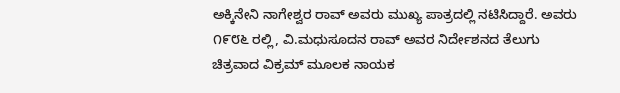ಅಕ್ಕಿನೇನಿ ನಾಗೇಶ್ವರ ರಾವ್ ಅವರು ಮುಖ್ಯ ಪಾತ್ರದಲ್ಲಿ ನಟಿಸಿದ್ದಾರೆ. ಅವರು ೧೯೮೬ ರಲ್ಲಿ, ವಿ.ಮಧುಸೂದನ ರಾವ್ ಅವರ ನಿರ್ದೇಶನದ ತೆಲುಗು ಚಿತ್ರವಾದ ವಿಕ್ರಮ್ ಮೂಲಕ ನಾಯಕ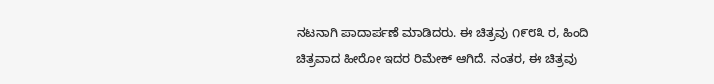ನಟನಾಗಿ ಪಾದಾರ್ಪಣೆ ಮಾಡಿದರು. ಈ ಚಿತ್ರವು ೧೯೮೩ ರ, ಹಿಂದಿ ಚಿತ್ರವಾದ ಹೀರೋ ಇದರ ರಿಮೇಕ್ ಆಗಿದೆ. ನಂತರ, ಈ ಚಿತ್ರವು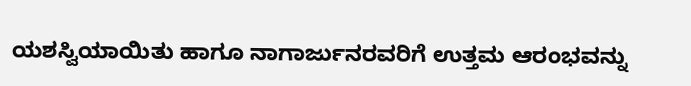ಯಶಸ್ವಿಯಾಯಿತು ಹಾಗೂ ನಾಗಾರ್ಜುನರವರಿಗೆ ಉತ್ತಮ ಆರಂಭವನ್ನು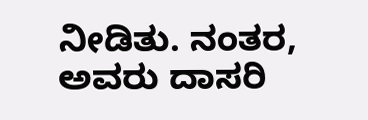ನೀಡಿತು. ನಂತರ, ಅವರು ದಾಸರಿ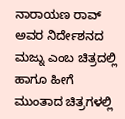ನಾರಾಯಣ ರಾವ್ ಅವರ ನಿರ್ದೇಶನದ ಮಜ್ನು ಎಂಬ ಚಿತ್ರದಲ್ಲಿ ಹಾಗೂ ಹೀಗೆ ಮುಂತಾದ ಚಿತ್ರಗಳಲ್ಲಿ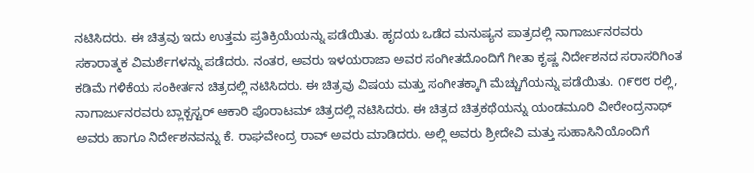ನಟಿಸಿದರು. ಈ ಚಿತ್ರವು ಇದು ಉತ್ತಮ ಪ್ರತಿಕ್ರಿಯೆಯನ್ನು ಪಡೆಯಿತು. ಹೃದಯ ಒಡೆದ ಮನುಷ್ಯನ ಪಾತ್ರದಲ್ಲಿ ನಾಗಾರ್ಜುನರವರು ಸಕಾರಾತ್ಮಕ ವಿಮರ್ಶೆಗಳನ್ನು ಪಡೆದರು. ನಂತರ, ಅವರು ಇಳಯರಾಜಾ ಅವರ ಸಂಗೀತದೊಂದಿಗೆ ಗೀತಾ ಕೃಷ್ಣ ನಿರ್ದೇಶನದ ಸರಾಸರಿಗಿಂತ ಕಡಿಮೆ ಗಳಿಕೆಯ ಸಂಕೀರ್ತನ ಚಿತ್ರದಲ್ಲಿ ನಟಿಸಿದರು. ಈ ಚಿತ್ರವು ವಿಷಯ ಮತ್ತು ಸಂಗೀತಕ್ಕಾಗಿ ಮೆಚ್ಚುಗೆಯನ್ನು ಪಡೆಯಿತು. ೧೯೮೮ ರಲ್ಲಿ, ನಾಗಾರ್ಜುನರವರು ಬ್ಲಾಕ್ಬಸ್ಟರ್ ಆಕಾರಿ ಪೊರಾಟಮ್ ಚಿತ್ರದಲ್ಲಿ ನಟಿಸಿದರು. ಈ ಚಿತ್ರದ ಚಿತ್ರಕಥೆಯನ್ನು ಯಂಡಮೂರಿ ವೀರೇಂದ್ರನಾಥ್ ಅವರು ಹಾಗೂ ನಿರ್ದೇಶನವನ್ನು ಕೆ. ರಾಘವೇಂದ್ರ ರಾವ್ ಅವರು ಮಾಡಿದರು. ಅಲ್ಲಿ ಅವರು ಶ್ರೀದೇವಿ ಮತ್ತು ಸುಹಾಸಿನಿಯೊಂದಿಗೆ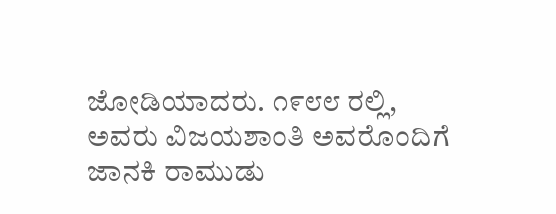ಜೋಡಿಯಾದರು. ೧೯೮೮ ರಲ್ಲಿ, ಅವರು ವಿಜಯಶಾಂತಿ ಅವರೊಂದಿಗೆ ಜಾನಕಿ ರಾಮುಡು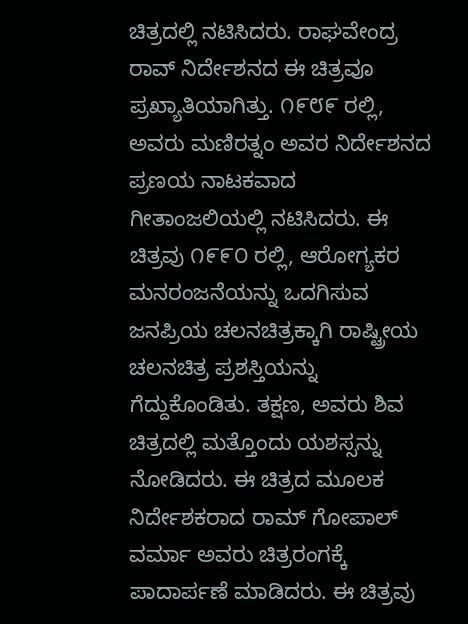ಚಿತ್ರದಲ್ಲಿ ನಟಿಸಿದರು. ರಾಘವೇಂದ್ರ ರಾವ್ ನಿರ್ದೇಶನದ ಈ ಚಿತ್ರವೂ ಪ್ರಖ್ಯಾತಿಯಾಗಿತ್ತು. ೧೯೮೯ ರಲ್ಲಿ, ಅವರು ಮಣಿರತ್ನಂ ಅವರ ನಿರ್ದೇಶನದ ಪ್ರಣಯ ನಾಟಕವಾದ ಗೀತಾಂಜಲಿಯಲ್ಲಿ ನಟಿಸಿದರು. ಈ ಚಿತ್ರವು ೧೯೯೦ ರಲ್ಲಿ, ಆರೋಗ್ಯಕರ ಮನರಂಜನೆಯನ್ನು ಒದಗಿಸುವ ಜನಪ್ರಿಯ ಚಲನಚಿತ್ರಕ್ಕಾಗಿ ರಾಷ್ಟ್ರೀಯ ಚಲನಚಿತ್ರ ಪ್ರಶಸ್ತಿಯನ್ನು ಗೆದ್ದುಕೊಂಡಿತು. ತಕ್ಷಣ, ಅವರು ಶಿವ ಚಿತ್ರದಲ್ಲಿ ಮತ್ತೊಂದು ಯಶಸ್ಸನ್ನು ನೋಡಿದರು. ಈ ಚಿತ್ರದ ಮೂಲಕ ನಿರ್ದೇಶಕರಾದ ರಾಮ್ ಗೋಪಾಲ್ ವರ್ಮಾ ಅವರು ಚಿತ್ರರಂಗಕ್ಕೆ ಪಾದಾರ್ಪಣೆ ಮಾಡಿದರು. ಈ ಚಿತ್ರವು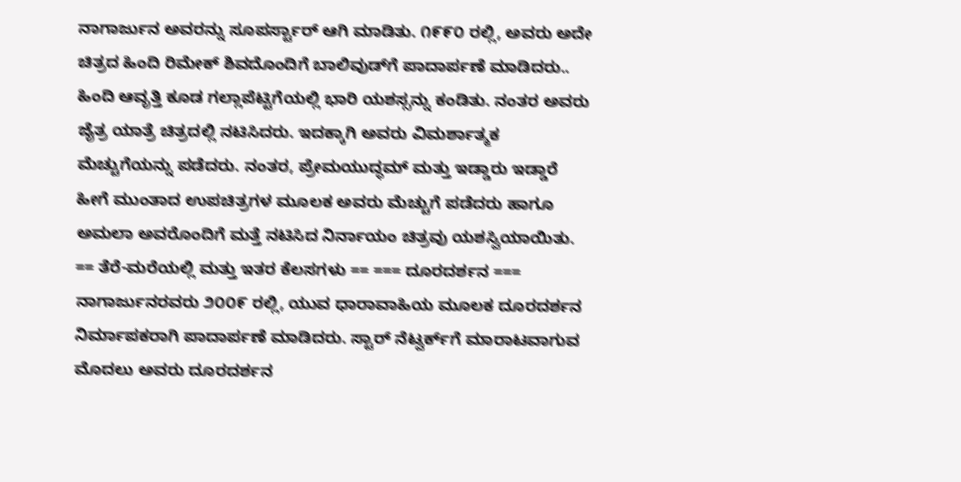ನಾಗಾರ್ಜುನ ಅವರನ್ನು ಸೂಪರ್ಸ್ಟಾರ್ ಆಗಿ ಮಾಡಿತು. ೧೯೯೦ ರಲ್ಲಿ, ಅವರು ಅದೇ ಚಿತ್ರದ ಹಿಂದಿ ರಿಮೇಕ್ ಶಿವದೊಂದಿಗೆ ಬಾಲಿವುಡ್‌ಗೆ ಪಾದಾರ್ಪಣೆ ಮಾಡಿದರು.. ಹಿಂದಿ ಆವೃತ್ತಿ ಕೂಡ ಗಲ್ಲಾಪೆಟ್ಟಿಗೆಯಲ್ಲಿ ಭಾರಿ ಯಶಸ್ಸನ್ನು ಕಂಡಿತು. ನಂತರ ಅವರು ಜೈತ್ರ ಯಾತ್ರೆ ಚಿತ್ರದಲ್ಲಿ ನಟಿಸಿದರು. ಇದಕ್ಕಾಗಿ ಅವರು ವಿಮರ್ಶಾತ್ಮಕ ಮೆಚ್ಚುಗೆಯನ್ನು ಪಡೆದರು. ನಂತರ, ಪ್ರೇಮಯುದ್ಧಮ್ ಮತ್ತು ಇಡ್ಡಾರು ಇಡ್ಡಾರೆ ಹೀಗೆ ಮುಂತಾದ ಉಪಚಿತ್ರಗಳ ಮೂಲಕ ಅವರು ಮೆಚ್ಚುಗೆ ಪಡೆದರು ಹಾಗೂ ಅಮಲಾ ಅವರೊಂದಿಗೆ ಮತ್ತೆ ನಟಿಸಿದ ನಿರ್ನಾಯಂ ಚಿತ್ರವು ಯಶಸ್ವಿಯಾಯಿತು. == ತೆರೆ-ಮರೆಯಲ್ಲಿ ಮತ್ತು ಇತರ ಕೆಲಸಗಳು == === ದೂರದರ್ಶನ === ನಾಗಾರ್ಜುನರವರು ೨೦೦೯ ರಲ್ಲಿ, ಯುವ ಧಾರಾವಾಹಿಯ ಮೂಲಕ ದೂರದರ್ಶನ ನಿರ್ಮಾಪಕರಾಗಿ ಪಾದಾರ್ಪಣೆ ಮಾಡಿದರು. ಸ್ಟಾರ್ ನೆಟ್ವರ್ಕ್‌ಗೆ ಮಾರಾಟವಾಗುವ ಮೊದಲು ಅವರು ದೂರದರ್ಶನ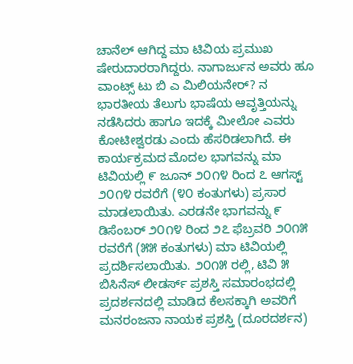ಚಾನೆಲ್ ಆಗಿದ್ದ ಮಾ ಟಿವಿಯ ಪ್ರಮುಖ ಷೇರುದಾರರಾಗಿದ್ದರು. ನಾಗಾರ್ಜುನ ಅವರು ಹೂ ವಾಂಟ್ಸ್ ಟು ಬಿ ಎ ಮಿಲಿಯನೇರ್‌? ನ ಭಾರತೀಯ ತೆಲುಗು ಭಾಷೆಯ ಆವೃತ್ತಿಯನ್ನು ನಡೆಸಿದರು ಹಾಗೂ ಇದಕ್ಕೆ ಮೀಲೋ ಎವರು ಕೋಟೀಶ್ವರಡು ಎಂದು ಹೆಸರಿಡಲಾಗಿದೆ. ಈ ಕಾರ್ಯಕ್ರಮದ ಮೊದಲ ಭಾಗವನ್ನು ಮಾ ಟಿವಿಯಲ್ಲಿ ೯ ಜೂನ್ ೨೦೧೪ ರಿಂದ ೭ ಆಗಸ್ಟ್ ೨೦೧೪ ರವರೆಗೆ (೪೦ ಕಂತುಗಳು) ಪ್ರಸಾರ ಮಾಡಲಾಯಿತು. ಎರಡನೇ ಭಾಗವನ್ನು ೯ ಡಿಸೆಂಬರ್ ೨೦೧೪ ರಿಂದ ೨೭ ಫೆಬ್ರವರಿ ೨೦೧೫ ರವರೆಗೆ (೫೫ ಕಂತುಗಳು) ಮಾ ಟಿವಿಯಲ್ಲಿ ಪ್ರದರ್ಶಿಸಲಾಯಿತು. ೨೦೧೫ ರಲ್ಲಿ, ಟಿವಿ ೫ ಬಿಸಿನೆಸ್ ಲೀಡರ್ಸ್ ಪ್ರಶಸ್ತಿ ಸಮಾರಂಭದಲ್ಲಿ ಪ್ರದರ್ಶನದಲ್ಲಿ ಮಾಡಿದ ಕೆಲಸಕ್ಕಾಗಿ ಅವರಿಗೆ ಮನರಂಜನಾ ನಾಯಕ ಪ್ರಶಸ್ತಿ (ದೂರದರ್ಶನ)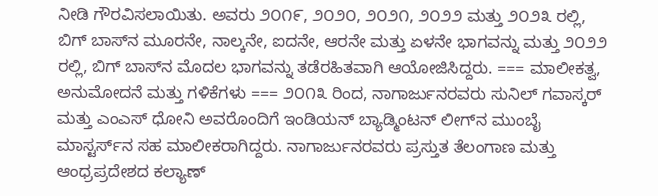ನೀಡಿ ಗೌರವಿಸಲಾಯಿತು. ಅವರು ೨೦೧೯, ೨೦೨೦, ೨೦೨೧, ೨೦೨೨ ಮತ್ತು ೨೦೨೩ ರಲ್ಲಿ, ಬಿಗ್ ಬಾಸ್‌ನ ಮೂರನೇ, ನಾಲ್ಕನೇ, ಐದನೇ, ಆರನೇ ಮತ್ತು ಏಳನೇ ಭಾಗವನ್ನು ಮತ್ತು ೨೦೨೨ ರಲ್ಲಿ, ಬಿಗ್ ಬಾಸ್‌ನ ಮೊದಲ ಭಾಗವನ್ನು ತಡೆರಹಿತವಾಗಿ ಆಯೋಜಿಸಿದ್ದರು. === ಮಾಲೀಕತ್ವ, ಅನುಮೋದನೆ ಮತ್ತು ಗಳಿಕೆಗಳು === ೨೦೧೩ ರಿಂದ, ನಾಗಾರ್ಜುನರವರು ಸುನಿಲ್ ಗವಾಸ್ಕರ್ ಮತ್ತು ಎಂಎಸ್ ಧೋನಿ ಅವರೊಂದಿಗೆ ಇಂಡಿಯನ್ ಬ್ಯಾಡ್ಮಿಂಟನ್ ಲೀಗ್‌ನ ಮುಂಬೈ ಮಾಸ್ಟರ್ಸ್‌ನ ಸಹ ಮಾಲೀಕರಾಗಿದ್ದರು. ನಾಗಾರ್ಜುನರವರು ಪ್ರಸ್ತುತ ತೆಲಂಗಾಣ ಮತ್ತು ಆಂಧ್ರಪ್ರದೇಶದ ಕಲ್ಯಾಣ್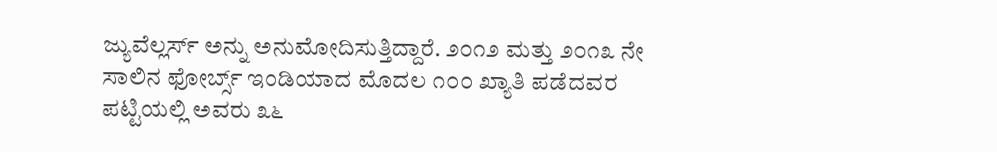ಜ್ಯುವೆಲ್ಲರ್ಸ್ ಅನ್ನು ಅನುಮೋದಿಸುತ್ತಿದ್ದಾರೆ. ೨೦೧೨ ಮತ್ತು ೨೦೧೩ ನೇ ಸಾಲಿನ ಫೋರ್ಬ್ಸ್ ಇಂಡಿಯಾದ ಮೊದಲ ೧೦೦ ಖ್ಯಾತಿ ಪಡೆದವರ ಪಟ್ಟಿಯಲ್ಲಿ ಅವರು ೩೬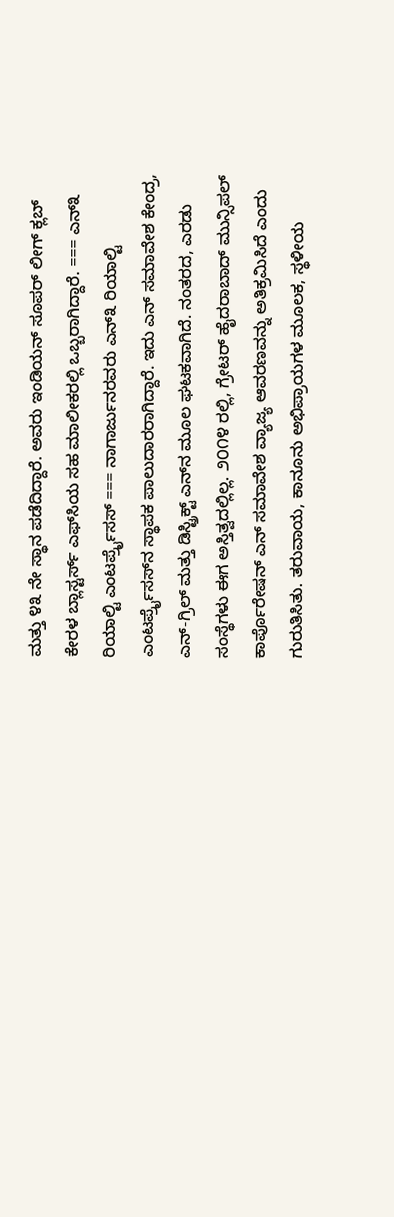ಮತ್ತು ೪೩ ನೇ ಸ್ಥಾನ ಪಡೆದಿದ್ದಾರೆ. ಅವರು ಇಂಡಿಯನ್ ಸೂಪರ್ ಲೀಗ್ ಕ್ಲಬ್ ಕೇರಳ ಬ್ಲಾಸ್ಟರ್ಸ್ ಎಫ್‌ಸಿಯ ಸಹ ಮಾಲೀಕರಲ್ಲಿ ಒಬ್ಬರಾಗಿದ್ದಾರೆ. === ಎನ್‌೩ ರಿಯಾಲ್ಟಿ ಎಂಟರ್ಪ್ರೈಸಸ್ === ನಾಗಾರ್ಜುನರವರು ಎನ್‌೩ ರಿಯಾಲ್ಟಿ ಎಂಟರ್ಪ್ರೈಸಸ್‌ನ ಸ್ಥಾಪಕ ಪಾಲುದಾರರಾಗಿದ್ದಾರೆ. ಇದು ಎನ್ ಸಮಾವೇಶ ಕೇಂದ್ರ, ಎನ್-ಗ್ರಿಲ್ ಮತ್ತು ಡಿಸ್ಟ್ರಿಕ್ಟ್ ಎನ್‌ನ ಮೂಲ ಘಟಕವಾಗಿದೆ. ನಂತರದ, ಎರಡು ಸಂಸ್ಥೆಗಳು ಈಗ ಅಸ್ತಿತ್ವದಲ್ಲಿಲ್ಲ. ೨೦೧೪ ರಲ್ಲಿ, ಗ್ರೇಟರ್ ಹೈದರಾಬಾದ್ ಮುನ್ಸಿಪಲ್ ಕಾರ್ಪೊರೇಷನ್ ಎನ್ ಸಮಾವೇಶ ವ್ಯಾಜ್ಯ ಆವರಣವನ್ನು ಅತಿಕ್ರಮಿಸಿದೆ ಎಂದು ಗುರುತಿಸಿತು. ತರುವಾಯ, ಕಾನೂನು ಅಭಿಪ್ರಾಯಗಳ ಮೂಲಕ, ಸ್ಥಳೀಯ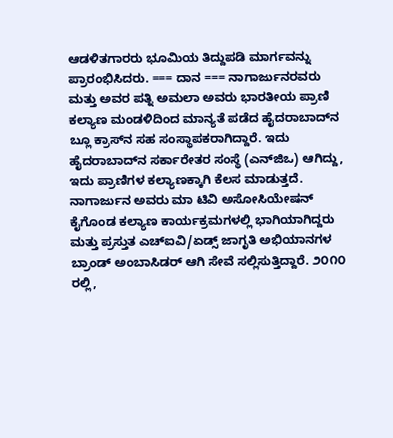ಆಡಳಿತಗಾರರು ಭೂಮಿಯ ತಿದ್ದುಪಡಿ ಮಾರ್ಗವನ್ನು ಪ್ರಾರಂಭಿಸಿದರು. === ದಾನ === ನಾಗಾರ್ಜುನರವರು ಮತ್ತು ಅವರ ಪತ್ನಿ ಅಮಲಾ ಅವರು ಭಾರತೀಯ ಪ್ರಾಣಿ ಕಲ್ಯಾಣ ಮಂಡಳಿದಿಂದ ಮಾನ್ಯತೆ ಪಡೆದ ಹೈದರಾಬಾದ್‌ನ ಬ್ಲೂ ಕ್ರಾಸ್‌ನ ಸಹ ಸಂಸ್ಥಾಪಕರಾಗಿದ್ದಾರೆ. ಇದು ಹೈದರಾಬಾದ್‌ನ ಸರ್ಕಾರೇತರ ಸಂಸ್ಥೆ (ಎನ್‌ಜಿಒ) ಆಗಿದ್ದು, ಇದು ಪ್ರಾಣಿಗಳ ಕಲ್ಯಾಣಕ್ಕಾಗಿ ಕೆಲಸ ಮಾಡುತ್ತದೆ. ನಾಗಾರ್ಜುನ ಅವರು ಮಾ ಟಿವಿ ಅಸೋಸಿಯೇಷನ್ ಕೈಗೊಂಡ ಕಲ್ಯಾಣ ಕಾರ್ಯಕ್ರಮಗಳಲ್ಲಿ ಭಾಗಿಯಾಗಿದ್ದರು ಮತ್ತು ಪ್ರಸ್ತುತ ಎಚ್ಐವಿ/ಏಡ್ಸ್ ಜಾಗೃತಿ ಅಭಿಯಾನಗಳ ಬ್ರಾಂಡ್ ಅಂಬಾಸಿಡರ್ ಆಗಿ ಸೇವೆ ಸಲ್ಲಿಸುತ್ತಿದ್ದಾರೆ. ೨೦೧೦ ರಲ್ಲಿ,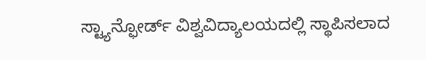ಸ್ಟ್ಯಾನ್ಫೋರ್ಡ್ ವಿಶ್ವವಿದ್ಯಾಲಯದಲ್ಲಿ ಸ್ಥಾಪಿಸಲಾದ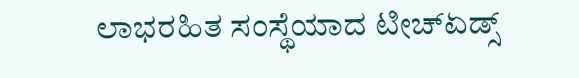ಲಾಭರಹಿತ ಸಂಸ್ಥೆಯಾದ ಟೀಚ್ಏಡ್ಸ್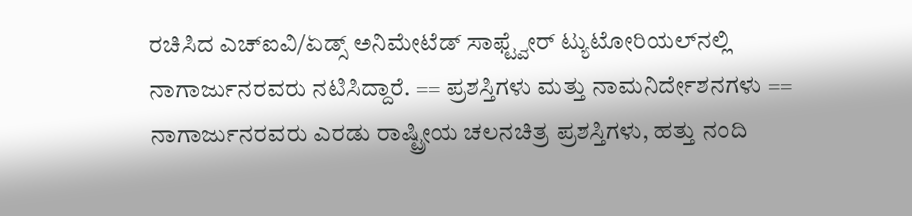ರಚಿಸಿದ ಎಚ್ಐವಿ/ಏಡ್ಸ್ ಅನಿಮೇಟೆಡ್ ಸಾಫ್ಟ್ವೇರ್ ಟ್ಯುಟೋರಿಯಲ್‌ನಲ್ಲಿ ನಾಗಾರ್ಜುನರವರು ನಟಿಸಿದ್ದಾರೆ. == ಪ್ರಶಸ್ತಿಗಳು ಮತ್ತು ನಾಮನಿರ್ದೇಶನಗಳು == ನಾಗಾರ್ಜುನರವರು ಎರಡು ರಾಷ್ಟ್ರೀಯ ಚಲನಚಿತ್ರ ಪ್ರಶಸ್ತಿಗಳು, ಹತ್ತು ನಂದಿ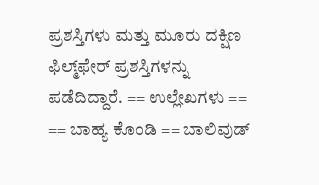ಪ್ರಶಸ್ತಿಗಳು ಮತ್ತು ಮೂರು ದಕ್ಷಿಣ ಫಿಲ್ಮ್‌ಫೇರ್ ಪ್ರಶಸ್ತಿಗಳನ್ನು ಪಡೆದಿದ್ದಾರೆ. == ಉಲ್ಲೇಖಗಳು == == ಬಾಹ್ಯ ಕೊಂಡಿ == ಬಾಲಿವುಡ್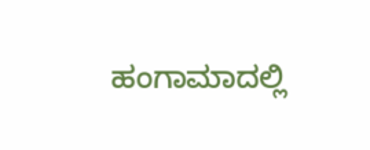ಹಂಗಾಮಾದಲ್ಲಿ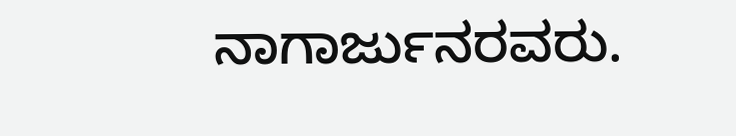ನಾಗಾರ್ಜುನರವರು.